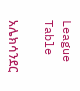League Table

አሌክሳንደር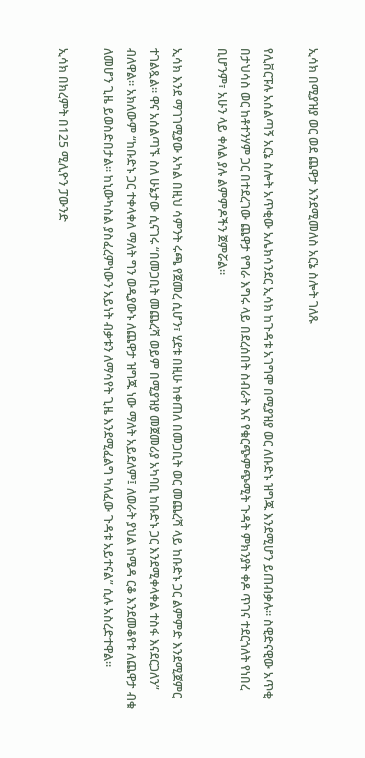ኢሳክ በሚያዝያ ወር ወደ ጨዋታ እንደሚመለስ አርኔ ስሎት ገለጹ

የሊቨርፑሉ አሰልጣኝ አርኔ ስሎት አጥቂው አሌክሳንደር ኢሳክ ከጉዳቱ አገግሞ በሚያዝያ ወር ለቡድኑ ዝግጁ እንደሚሆን ይጠብቃሉ። ስዊድናዊው አጥቂ በታህሳስ ወር ከቶተንሃም ጋር በተደረገው ጨዋታ የግራ እግሩ ላይ በደረሰበት ስብራት እና የቁርጭምጭሚት ጉዳት ምክንያት ቀዶ ጥገና ተደርጎለት የነበረ ቢሆንም፣ አሁን ላይ ቀለል ያሉ ልምምዶችን ጀምሯል።

ኢሳክ እንደ ማገገሚያው አካል በዚህ ሳምንት ሩጫ የጀመረ ሲሆን፣ ሂደቱ በዚሁ ከቀጠለ በመጋቢት ወር መጨረሻ ላይ ከቡድኑ ጋር ልምምድ እንደሚጀምር ተገልጿል። ዋና አሰልጣኙ ስለ ሁኔታው ሲናገሩ “በመጋቢት መጨረሻ ወይም በሚያዝያ መጀመሪያ አካባቢ ከቡድኑ ጋር እንደሚቀላቀል ተስፋ እናደርጋለን” ብለዋል። አክለውም “ከቡድኑ ጋር ተቀላቀለ ማለት ግን ወዲያውኑ ለጨዋታ ዝግጁ ነው ማለት አይደለም፤ ለወራት ያህል ከሜዳ ርቆ እንደመቆየቱ ለጨዋታ ብቁ ለመሆን ጊዜ ይወስድበታል። ከኒውካስል ያስፈረምነውን አይነት ብቃቱን ለማሳየት ጊዜ እንደሚፈልግ ካለፈው ጉዳቱ አይተናል” ሲሉ አስረድተዋል።

ኢሳክ በክረምት በ125 ሚሊዮን ፓውንድ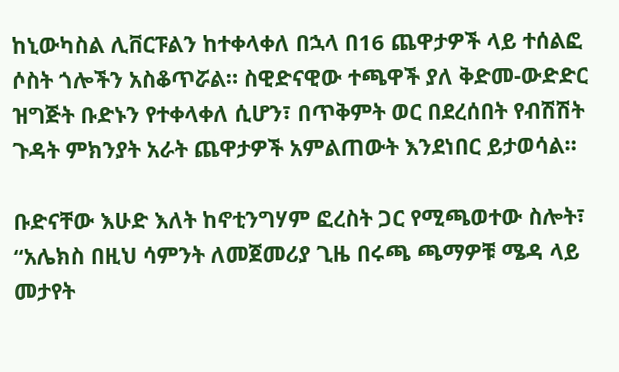ከኒውካስል ሊቨርፑልን ከተቀላቀለ በኋላ በ16 ጨዋታዎች ላይ ተሰልፎ ሶስት ጎሎችን አስቆጥሯል። ስዊድናዊው ተጫዋች ያለ ቅድመ-ውድድር ዝግጅት ቡድኑን የተቀላቀለ ሲሆን፣ በጥቅምት ወር በደረሰበት የብሽሽት ጉዳት ምክንያት አራት ጨዋታዎች አምልጠውት እንደነበር ይታወሳል።

ቡድናቸው እሁድ እለት ከኖቲንግሃም ፎረስት ጋር የሚጫወተው ስሎት፣ “አሌክስ በዚህ ሳምንት ለመጀመሪያ ጊዜ በሩጫ ጫማዎቹ ሜዳ ላይ መታየት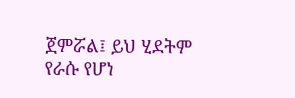ጀምሯል፤ ይህ ሂደትም የራሱ የሆነ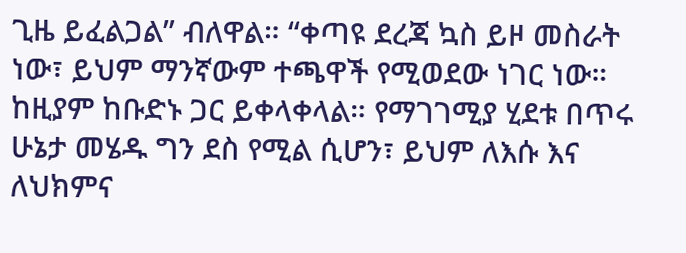ጊዜ ይፈልጋል” ብለዋል። “ቀጣዩ ደረጃ ኳስ ይዞ መስራት ነው፣ ይህም ማንኛውም ተጫዋች የሚወደው ነገር ነው። ከዚያም ከቡድኑ ጋር ይቀላቀላል። የማገገሚያ ሂደቱ በጥሩ ሁኔታ መሄዱ ግን ደስ የሚል ሲሆን፣ ይህም ለእሱ እና ለህክምና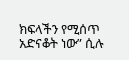ክፍላችን የሚሰጥ አድናቆት ነው” ሲሉ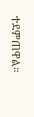ተደምጠዋል።